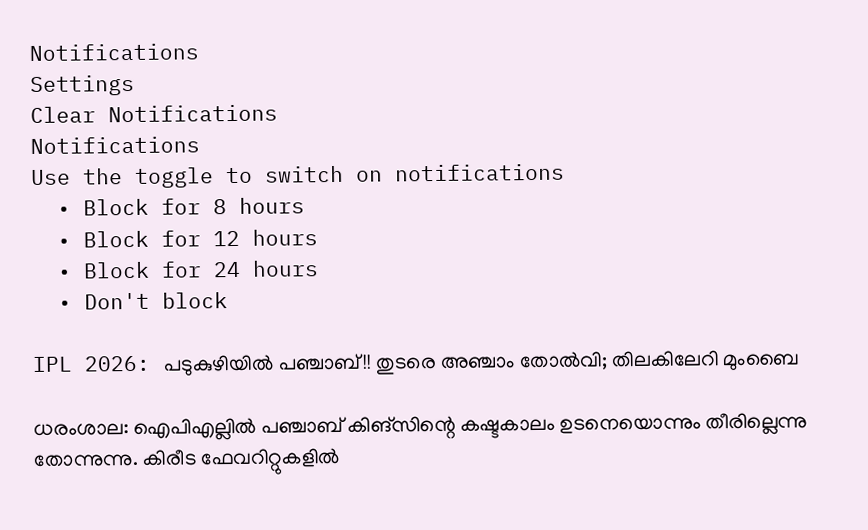Notifications
Settings
Clear Notifications
Notifications
Use the toggle to switch on notifications
  • Block for 8 hours
  • Block for 12 hours
  • Block for 24 hours
  • Don't block

IPL 2026: പടുകുഴിയില്‍ പഞ്ചാബ്!! തുടരെ അഞ്ചാം തോല്‍വി; തിലകിലേറി മുംബൈ

ധരംശാല: ഐപിഎല്ലില്‍ പഞ്ചാബ് കിങ്‌സിന്റെ കഷ്ടകാലം ഉടനെയൊന്നും തീരില്ലെന്നു തോന്നുന്നു. കിരീട ഫേവറിറ്റുകളില്‍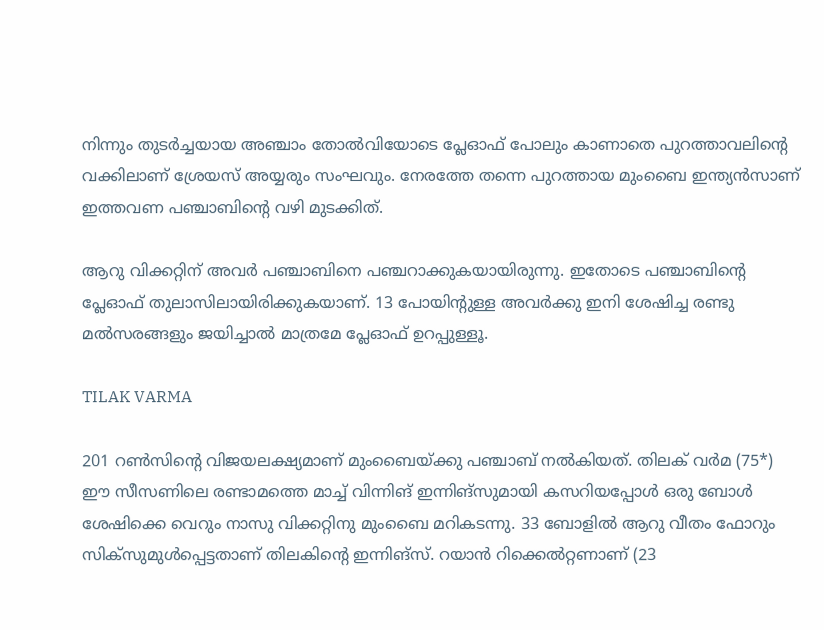നിന്നും തുടര്‍ച്ചയായ അഞ്ചാം തോല്‍വിയോടെ പ്ലേഓഫ് പോലും കാണാതെ പുറത്താവലിന്റെ വക്കിലാണ് ശ്രേയസ് അയ്യരും സംഘവും. നേരത്തേ തന്നെ പുറത്തായ മുംബൈ ഇന്ത്യന്‍സാണ് ഇത്തവണ പഞ്ചാബിന്റെ വഴി മുടക്കിത്.

ആറു വിക്കറ്റിന് അവര്‍ പഞ്ചാബിനെ പഞ്ചറാക്കുകയായിരുന്നു. ഇതോടെ പഞ്ചാബിന്റെ പ്ലേഓഫ് തുലാസിലായിരിക്കുകയാണ്. 13 പോയിന്റുള്ള അവര്‍ക്കു ഇനി ശേഷിച്ച രണ്ടു മല്‍സരങ്ങളും ജയിച്ചാല്‍ മാത്രമേ പ്ലേഓഫ് ഉറപ്പുള്ളൂ.

TILAK VARMA

201 റണ്‍സിന്റെ വിജയലക്ഷ്യമാണ് മുംബൈയ്ക്കു പഞ്ചാബ് നല്‍കിയത്. തിലക് വര്‍മ (75*) ഈ സീസണിലെ രണ്ടാമത്തെ മാച്ച് വിന്നിങ് ഇന്നിങ്‌സുമായി കസറിയപ്പോള്‍ ഒരു ബോള്‍ ശേഷിക്കെ വെറും നാസു വിക്കറ്റിനു മുംബൈ മറികടന്നു. 33 ബോളില്‍ ആറു വീതം ഫോറും സിക്‌സുമുള്‍പ്പെട്ടതാണ് തിലകിന്റെ ഇന്നിങ്‌സ്. റയാന്‍ റിക്കെല്‍റ്റണാണ് (23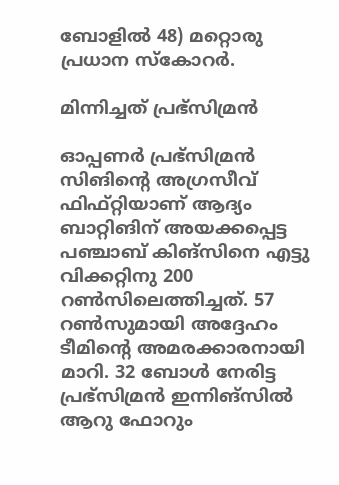ബോളില്‍ 48) മറ്റൊരു പ്രധാന സ്‌കോറര്‍.

മിന്നിച്ചത് പ്രഭ്‌സിമ്രന്‍

ഓപ്പണര്‍ പ്രഭ്‌സിമ്രന്‍ സിങിന്റെ അഗ്രസീവ് ഫിഫ്റ്റിയാണ് ആദ്യം ബാറ്റിങിന് അയക്കപ്പെട്ട പഞ്ചാബ് കിങ്‌സിനെ എട്ടു വിക്കറ്റിനു 200 റണ്‍സിലെത്തിച്ചത്. 57 റണ്‍സുമായി അദ്ദേഹം ടീമിന്റെ അമരക്കാരനായി മാറി. 32 ബോള്‍ നേരിട്ട പ്രഭ്‌സിമ്രന്‍ ഇന്നിങ്‌സില്‍ ആറു ഫോറും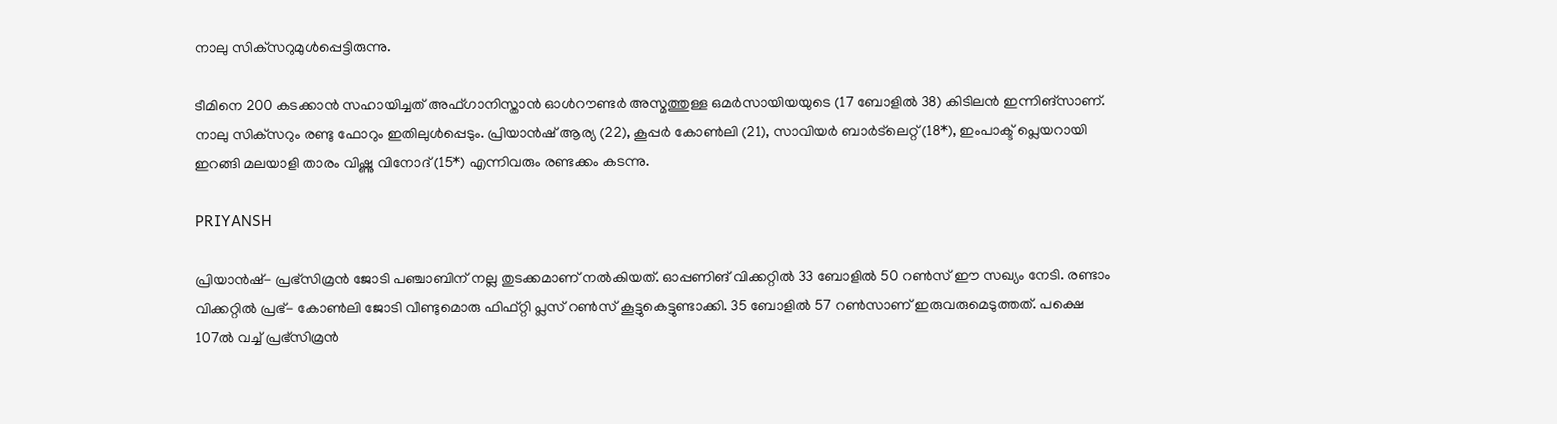നാലു സിക്‌സറുമുള്‍പ്പെട്ടിരുന്നു.

ടീമിനെ 200 കടക്കാന്‍ സഹായിച്ചത് അഫ്ഗാനിസ്താന്‍ ഓള്‍റൗണ്ടര്‍ അസ്മത്തുള്ള ഒമര്‍സായിയയുടെ (17 ബോളില്‍ 38) കിടിലന്‍ ഇന്നിങ്‌സാണ്. നാലു സിക്‌സറും രണ്ടു ഫോറും ഇതിലുള്‍പ്പെടും. പ്രിയാന്‍ഷ് ആര്യ (22), കൂപ്പര്‍ കോണ്‍ലി (21), സാവിയര്‍ ബാര്‍ട്‌ലെറ്റ് (18*), ഇംപാക്ട് പ്ലെയറായി ഇറങ്ങി മലയാളി താരം വിഷ്ണു വിനോദ് (15*) എന്നിവരും രണ്ടക്കം കടന്നു.

PRIYANSH

പ്രിയാന്‍ഷ്- പ്രഭ്‌സിമ്രന്‍ ജോടി പഞ്ചാബിന് നല്ല തുടക്കമാണ് നല്‍കിയത്. ഓപ്പണിങ് വിക്കറ്റില്‍ 33 ബോളില്‍ 50 റണ്‍സ് ഈ സഖ്യം നേടി. രണ്ടാം വിക്കറ്റില്‍ പ്രഭ്- കോണ്‍ലി ജോടി വീണ്ടുമൊരു ഫിഫ്റ്റി പ്ലസ് റണ്‍സ് കൂട്ടുകെട്ടുണ്ടാക്കി. 35 ബോളില്‍ 57 റണ്‍സാണ് ഇരുവരുമെടുത്തത്. പക്ഷെ 107ല്‍ വച്ച് പ്രഭ്‌സിമ്രന്‍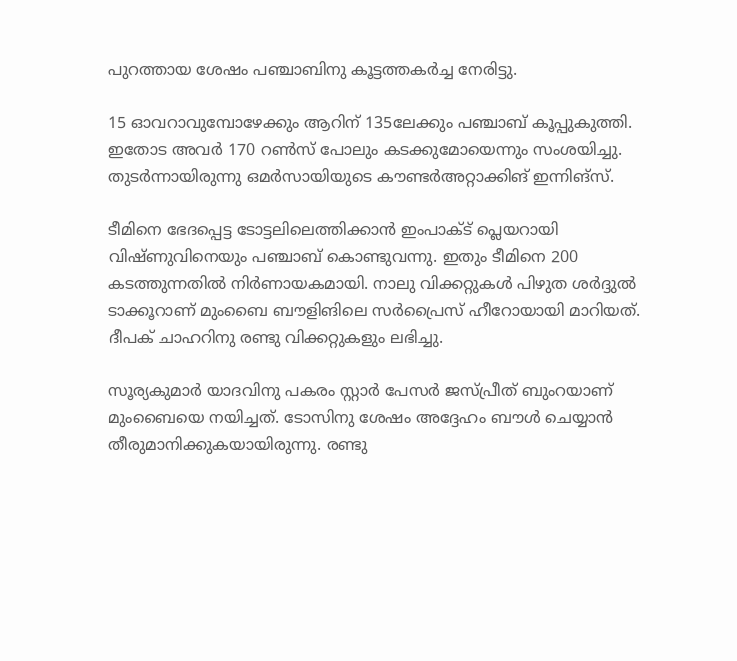പുറത്തായ ശേഷം പഞ്ചാബിനു കൂട്ടത്തകര്‍ച്ച നേരിട്ടു.

15 ഓവറാവുമ്പോഴേക്കും ആറിന് 135ലേക്കും പഞ്ചാബ് കൂപ്പുകുത്തി. ഇതോട അവര്‍ 170 റണ്‍സ് പോലും കടക്കുമോയെന്നും സംശയിച്ചു. തുടര്‍ന്നായിരുന്നു ഒമര്‍സായിയുടെ കൗണ്ടര്‍അറ്റാക്കിങ് ഇന്നിങ്‌സ്.

ടീമിനെ ഭേദപ്പെട്ട ടോട്ടലിലെത്തിക്കാന്‍ ഇംപാക്ട് പ്ലെയറായി വിഷ്ണുവിനെയും പഞ്ചാബ് കൊണ്ടുവന്നു. ഇതും ടീമിനെ 200 കടത്തുന്നതില്‍ നിര്‍ണായകമായി. നാലു വിക്കറ്റുകള്‍ പിഴുത ശര്‍ദ്ദുല്‍ ടാക്കൂറാണ് മുംബൈ ബൗളിങിലെ സര്‍പ്രൈസ് ഹീറോയായി മാറിയത്. ദീപക് ചാഹറിനു രണ്ടു വിക്കറ്റുകളും ലഭിച്ചു.

സൂര്യകുമാര്‍ യാദവിനു പകരം സ്റ്റാര്‍ പേസര്‍ ജസ്പ്രീത് ബുംറയാണ് മുംബൈയെ നയിച്ചത്. ടോസിനു ശേഷം അദ്ദേഹം ബൗള്‍ ചെയ്യാന്‍ തീരുമാനിക്കുകയായിരുന്നു. രണ്ടു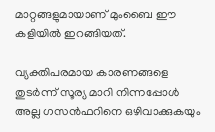മാറ്റങ്ങളുമായാണ് മുംബൈ ഈ കളിയില്‍ ഇറങ്ങിയത്.

വ്യക്തിപരമായ കാരണങ്ങളെ തുടര്‍ന്ന് സൂര്യ മാറി നിന്നപ്പോള്‍ അല്ല ഗസന്‍ഫറിനെ ഒഴിവാക്കുകയും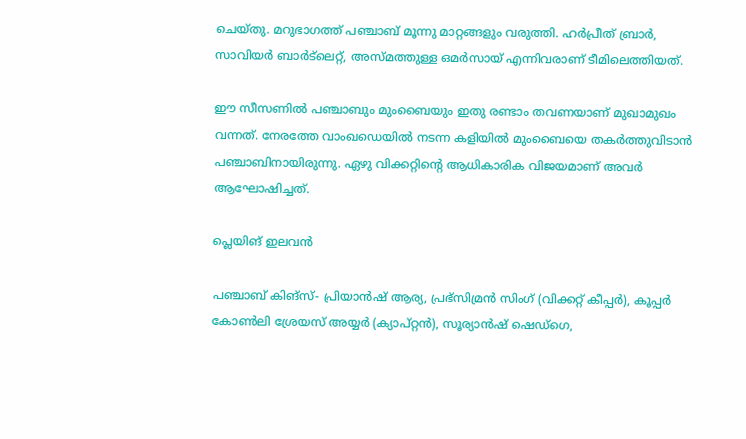ചെയ്തു. മറുഭാഗത്ത് പഞ്ചാബ് മൂന്നു മാറ്റങ്ങളും വരുത്തി. ഹര്‍പ്രീത് ബ്രാര്‍, സാവിയര്‍ ബാര്‍ട്‌ലെറ്റ്, അസ്മത്തുള്ള ഒമര്‍സായ് എന്നിവരാണ് ടീമിലെത്തിയത്.

ഈ സീസണില്‍ പഞ്ചാബും മുംബൈയും ഇതു രണ്ടാം തവണയാണ് മുഖാമുഖം വന്നത്. നേരത്തേ വാംഖഡെയില്‍ നടന്ന കളിയില്‍ മുംബൈയെ തകര്‍ത്തുവിടാന്‍ പഞ്ചാബിനായിരുന്നു. ഏഴു വിക്കറ്റിന്റെ ആധികാരിക വിജയമാണ് അവര്‍ ആഘോഷിച്ചത്.

പ്ലെയിങ് ഇലവന്‍

പഞ്ചാബ് കിങ്‌സ്- പ്രിയാന്‍ഷ് ആര്യ, പ്രഭ്സിമ്രന്‍ സിംഗ് (വിക്കറ്റ് കീപ്പര്‍), കൂപ്പര്‍ കോണ്‍ലി ശ്രേയസ് അയ്യര്‍ (ക്യാപ്റ്റന്‍), സൂര്യാന്‍ഷ് ഷെഡ്ഗെ,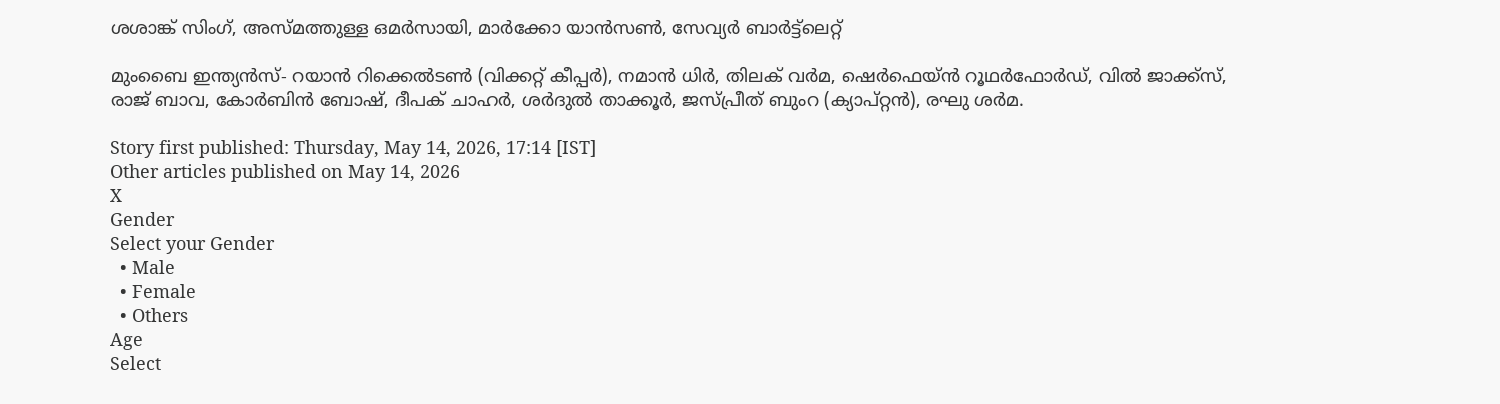ശശാങ്ക് സിംഗ്, അസ്മത്തുള്ള ഒമര്‍സായി, മാര്‍ക്കോ യാന്‍സണ്‍, സേവ്യര്‍ ബാര്‍ട്ട്ലെറ്റ്

മുംബൈ ഇന്ത്യന്‍സ്- റയാന്‍ റിക്കെല്‍ടണ്‍ (വിക്കറ്റ് കീപ്പര്‍), നമാന്‍ ധിര്‍, തിലക് വര്‍മ, ഷെര്‍ഫെയ്ന്‍ റൂഥര്‍ഫോര്‍ഡ്, വില്‍ ജാക്ക്സ്, രാജ് ബാവ, കോര്‍ബിന്‍ ബോഷ്, ദീപക് ചാഹര്‍, ശര്‍ദുല്‍ താക്കൂര്‍, ജസ്പ്രീത് ബുംറ (ക്യാപ്റ്റന്‍), രഘു ശര്‍മ.

Story first published: Thursday, May 14, 2026, 17:14 [IST]
Other articles published on May 14, 2026
X
Gender
Select your Gender
  • Male
  • Female
  • Others
Age
Select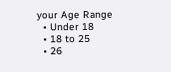your Age Range
  • Under 18
  • 18 to 25
  • 26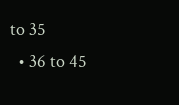to 35
  • 36 to 45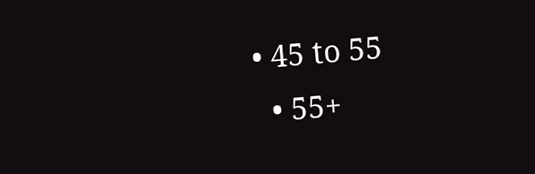• 45 to 55
  • 55+